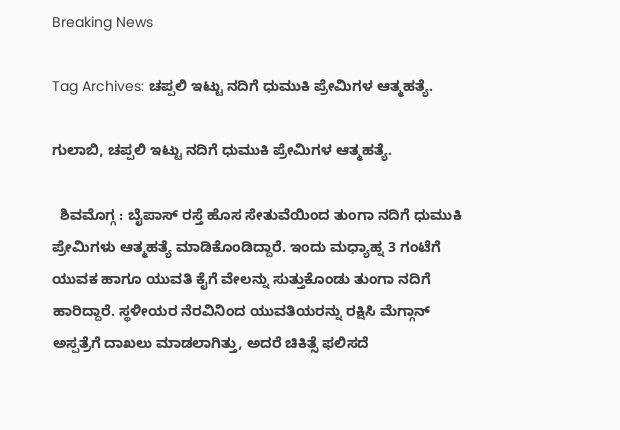Breaking News

Tag Archives: ಚಪ್ಪಲಿ ಇಟ್ಟು ನದಿಗೆ ಧುಮುಕಿ ಪ್ರೇಮಿಗಳ ಆತ್ಮಹತ್ಯೆ.

ಗುಲಾಬಿ, ಚಪ್ಪಲಿ ಇಟ್ಟು ನದಿಗೆ ಧುಮುಕಿ ಪ್ರೇಮಿಗಳ ಆತ್ಮಹತ್ಯೆ.

  ಶಿವಮೊಗ್ಗ : ಬೈಪಾಸ್ ರಸ್ತೆ ಹೊಸ ಸೇತುವೆಯಿಂದ ತುಂಗಾ ನದಿಗೆ ಧುಮುಕಿ ಪ್ರೇಮಿಗಳು ಆತ್ಮಹತ್ಯೆ ಮಾಡಿಕೊಂಡಿದ್ದಾರೆ. ಇಂದು ಮಧ್ಯಾಹ್ನ 3 ಗಂಟೆಗೆ ಯುವಕ ಹಾಗೂ ಯುವತಿ ಕೈಗೆ ವೇಲನ್ನು ಸುತ್ತುಕೊಂಡು ತುಂಗಾ ನದಿಗೆ ಹಾರಿದ್ದಾರೆ. ಸ್ಥಳೀಯರ ನೆರವಿನಿಂದ ಯುವತಿಯರನ್ನು ರಕ್ಷಿಸಿ ಮೆಗ್ಗಾನ್ ಅಸ್ಪತ್ರೆಗೆ ದಾಖಲು ಮಾಡಲಾಗಿತ್ತು, ಅದರೆ ಚಿಕಿತ್ಸೆ ಫಲಿಸದೆ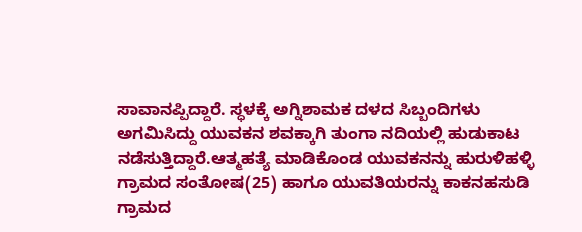ಸಾವಾನಪ್ಪಿದ್ದಾರೆ. ಸ್ಧಳಕ್ಕೆ ಅಗ್ನಿಶಾಮಕ ದಳದ ಸಿಬ್ಬಂದಿಗಳು ಅಗಮಿಸಿದ್ದು ಯುವಕನ ಶವಕ್ಕಾಗಿ ತುಂಗಾ ನದಿಯಲ್ಲಿ ಹುಡುಕಾಟ ನಡೆಸುತ್ತಿದ್ದಾರೆ.ಆತ್ಮಹತ್ಯೆ ಮಾಡಿಕೊಂಡ ಯುವಕನನ್ನು ಹುರುಳಿಹಳ್ಳಿ ಗ್ರಾಮದ ಸಂತೋಷ(25) ಹಾಗೂ ಯುವತಿಯರನ್ನು ಕಾಕನಹಸುಡಿ ಗ್ರಾಮದ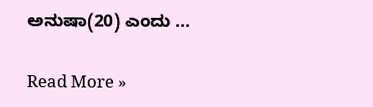ಅನುಷಾ(20) ಎಂದು ...

Read More »